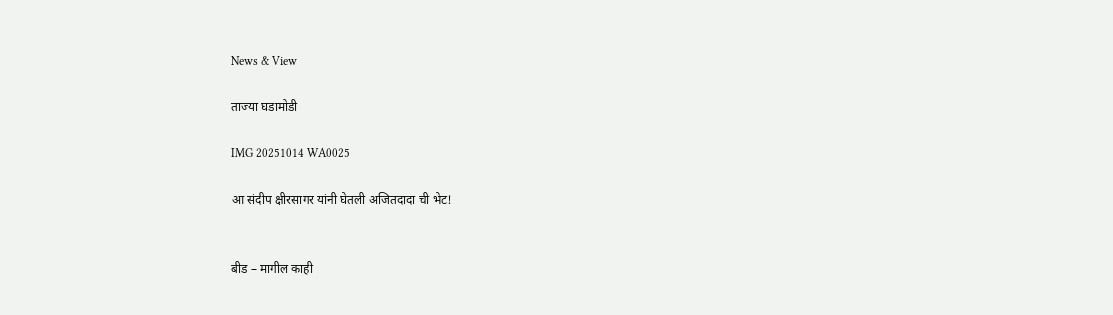News & View

ताज्या घडामोडी

IMG 20251014 WA0025

आ संदीप क्षीरसागर यांनी घेतली अजितदादा ची भेट!


बीड – मागील काही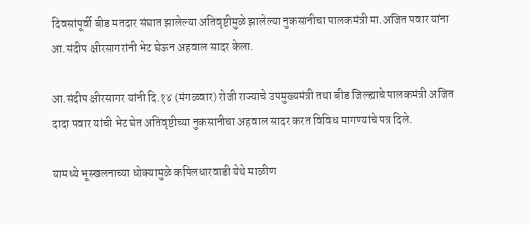दिवसांपूर्वी बीड मतदार संघात झालेल्या अतिवृष्टीमुळे झालेल्या नुकसानीचा पालकमंत्री मा.अजित पवार यांना आ.संदीप क्षीरसागरांनी भेट घेऊन अहवाल सादर केला.

आ.संदीप क्षीरसागर यांनी दि.१४ (मंगळवार) रोजी राज्याचे उपमुख्यमंत्री तथा बीड जिल्ह्याचे पालकमंत्री अजित दादा पवार यांची भेट घेत अतिवृष्टीच्या नुकसानीचा अहवाल सादर करत विविध मागण्यांचे पत्र दिले.

यामध्ये भूस्खलनाच्या धोक्यामुळे कपिलधारवाडी येथे माळीण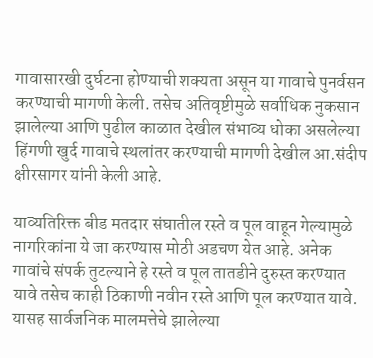गावासारखी दुर्घटना होण्याची शक्यता असून या गावाचे पुनर्वसन करण्याची मागणी केली. तसेच अतिवृष्टीमुळे सर्वाधिक नुकसान झालेल्या आणि पुढील काळात देखील संभाव्य धोका असलेल्या हिंगणी खुर्द गावाचे स्थलांतर करण्याची मागणी देखील आ.संदीप क्षीरसागर यांनी केली आहे.

याव्यतिरिक्त बीड मतदार संघातील रस्ते व पूल वाहून गेल्यामुळे नागरिकांना ये जा करण्यास मोठी अडचण येत आहे. अनेक गावांचे संपर्क तुटल्याने हे रस्ते व पूल तातडीने दुरुस्त करण्यात यावे तसेच काही ठिकाणी नवीन रस्ते आणि पूल करण्यात यावे. यासह सार्वजनिक मालमत्तेचे झालेल्या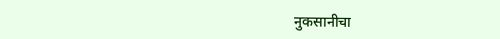नुकसानीचा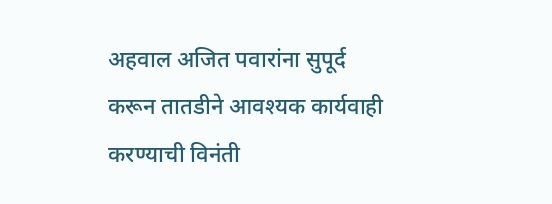अहवाल अजित पवारांना सुपूर्द करून तातडीने आवश्यक कार्यवाही करण्याची विनंती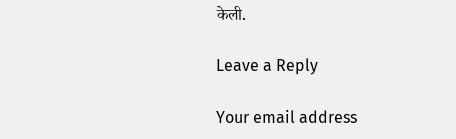केली.

Leave a Reply

Your email address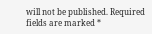will not be published. Required fields are marked *